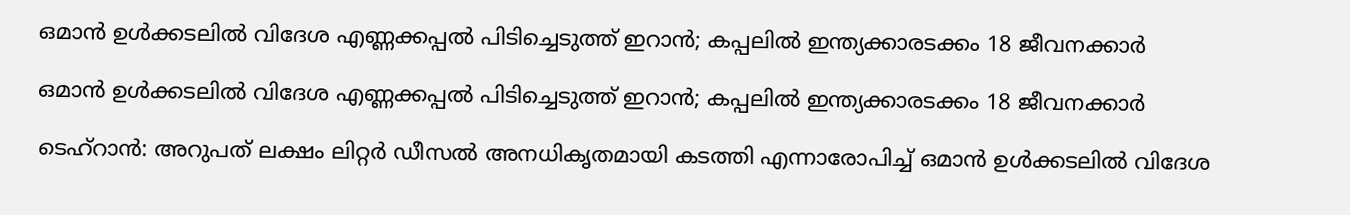ഒമാന്‍ ഉള്‍ക്കടലില്‍ വിദേശ എണ്ണക്കപ്പല്‍ പിടിച്ചെടുത്ത് ഇറാന്‍; കപ്പലില്‍ ഇന്ത്യക്കാരടക്കം 18 ജീവനക്കാര്‍

ഒമാന്‍ ഉള്‍ക്കടലില്‍ വിദേശ എണ്ണക്കപ്പല്‍ പിടിച്ചെടുത്ത് ഇറാന്‍; കപ്പലില്‍ ഇന്ത്യക്കാരടക്കം 18 ജീവനക്കാര്‍

ടെഹ്‌റാന്‍: അറുപത് ലക്ഷം ലിറ്റര്‍ ഡീസല്‍ അനധികൃതമായി കടത്തി എന്നാരോപിച്ച് ഒമാന്‍ ഉള്‍ക്കടലില്‍ വിദേശ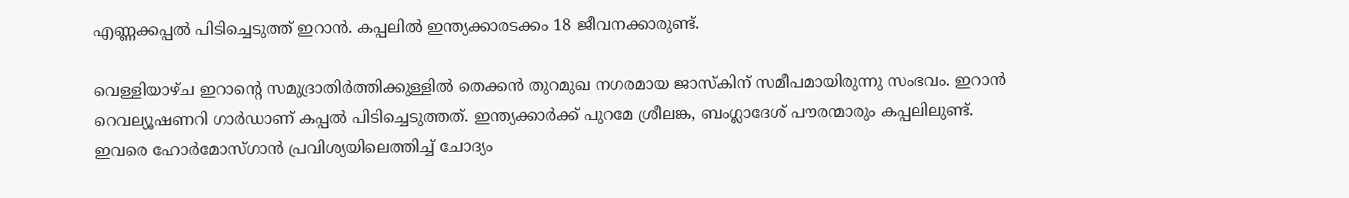എണ്ണക്കപ്പല്‍ പിടിച്ചെടുത്ത് ഇറാന്‍. കപ്പലില്‍ ഇന്ത്യക്കാരടക്കം 18 ജീവനക്കാരുണ്ട്.

വെള്ളിയാഴ്ച ഇറാന്റെ സമുദ്രാതിര്‍ത്തിക്കുള്ളില്‍ തെക്കന്‍ തുറമുഖ നഗരമായ ജാസ്‌കിന് സമീപമായിരുന്നു സംഭവം. ഇറാന്‍ റെവല്യൂഷണറി ഗാര്‍ഡാണ് കപ്പല്‍ പിടിച്ചെടുത്തത്. ഇന്ത്യക്കാര്‍ക്ക് പുറമേ ശ്രീലങ്ക, ബംഗ്ലാദേശ് പൗരന്മാരും കപ്പലിലുണ്ട്. ഇവരെ ഹോര്‍മോസ്ഗാന്‍ പ്രവിശ്യയിലെത്തിച്ച് ചോദ്യം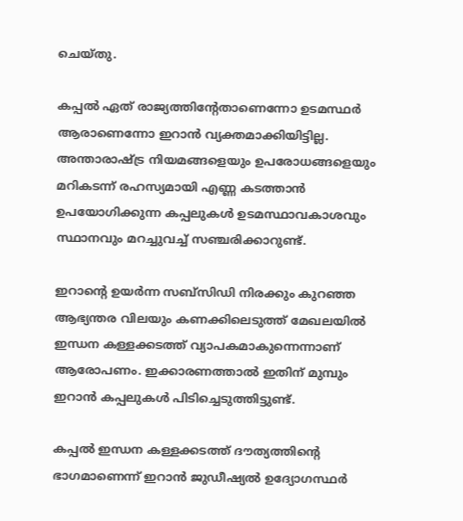ചെയ്തു.

കപ്പല്‍ ഏത് രാജ്യത്തിന്റേതാണെന്നോ ഉടമസ്ഥര്‍ ആരാണെന്നോ ഇറാന്‍ വ്യക്തമാക്കിയിട്ടില്ല. അന്താരാഷ്ട്ര നിയമങ്ങളെയും ഉപരോധങ്ങളെയും മറികടന്ന് രഹസ്യമായി എണ്ണ കടത്താന്‍ ഉപയോഗിക്കുന്ന കപ്പലുകള്‍ ഉടമസ്ഥാവകാശവും സ്ഥാനവും മറച്ചുവച്ച് സഞ്ചരിക്കാറുണ്ട്.

ഇറാന്റെ ഉയര്‍ന്ന സബ്‌സിഡി നിരക്കും കുറഞ്ഞ ആഭ്യന്തര വിലയും കണക്കിലെടുത്ത് മേഖലയില്‍ ഇന്ധന കള്ളക്കടത്ത് വ്യാപകമാകുന്നെന്നാണ് ആരോപണം. ഇക്കാരണത്താല്‍ ഇതിന് മുമ്പും ഇറാന്‍ കപ്പലുകള്‍ പിടിച്ചെടുത്തിട്ടുണ്ട്.

കപ്പല്‍ ഇന്ധന കള്ളക്കടത്ത് ദൗത്യത്തിന്റെ ഭാഗമാണെന്ന് ഇറാന്‍ ജുഡീഷ്യല്‍ ഉദ്യോഗസ്ഥര്‍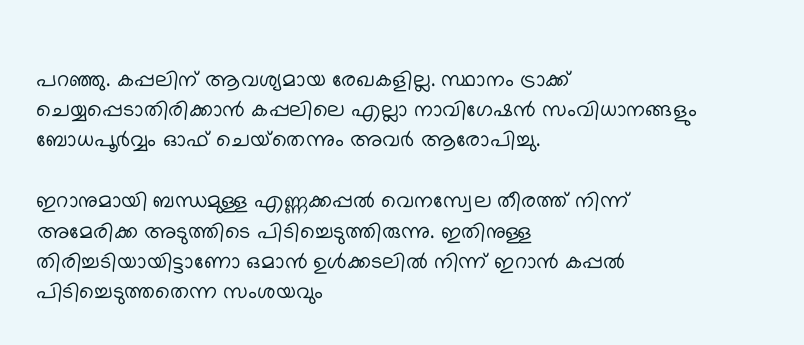പറഞ്ഞു. കപ്പലിന് ആവശ്യമായ രേഖകളില്ല. സ്ഥാനം ട്രാക്ക് ചെയ്യപ്പെടാതിരിക്കാന്‍ കപ്പലിലെ എല്ലാ നാവിഗേഷന്‍ സംവിധാനങ്ങളും ബോധപൂര്‍വ്വം ഓഫ് ചെയ്‌തെന്നും അവര്‍ ആരോപിച്ചു.

ഇറാനുമായി ബന്ധമുള്ള എണ്ണക്കപ്പല്‍ വെനസ്വേല തീരത്ത് നിന്ന് അമേരിക്ക അടുത്തിടെ പിടിച്ചെടുത്തിരുന്നു. ഇതിനുള്ള തിരിച്ചടിയായിട്ടാണോ ഒമാന്‍ ഉള്‍ക്കടലില്‍ നിന്ന് ഇറാന്‍ കപ്പല്‍ പിടിച്ചെടുത്തതെന്ന സംശയവും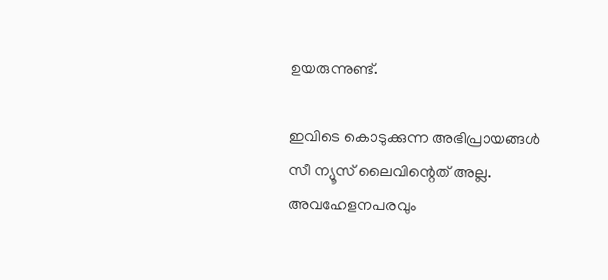ഉയരുന്നുണ്ട്.

ഇവിടെ കൊടുക്കുന്ന അഭിപ്രായങ്ങള്‍ സീ ന്യൂസ് ലൈവിന്റെത് അല്ല. അവഹേളനപരവും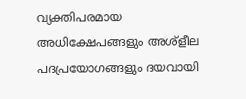വ്യക്തിപരമായ അധിക്ഷേപങ്ങളും അശ്‌ളീല പദപ്രയോഗങ്ങളും ദയവായി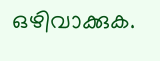ഒഴിവാക്കുക.